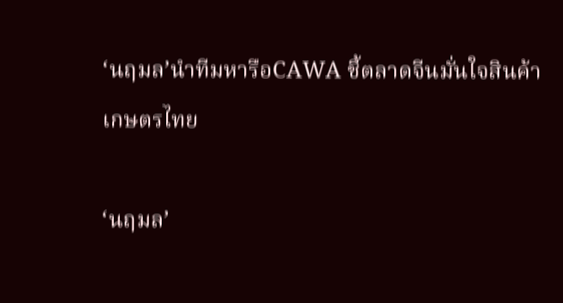‘นฤมล’นำทีมหารือCAWA ชี้ตลาดจีนมั่นใจสินค้าเกษตรไทย

‘นฤมล’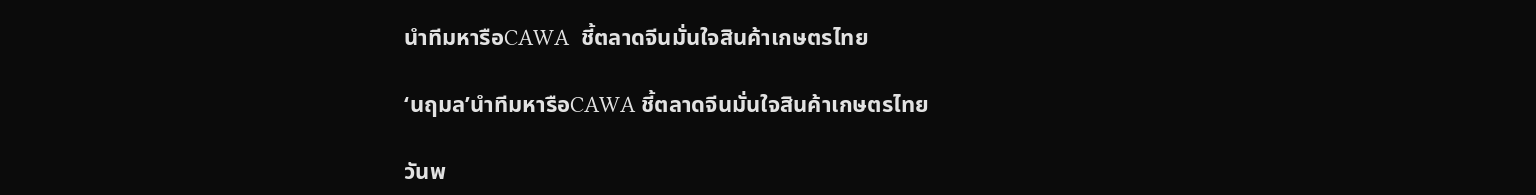นำทีมหารือCAWA  ชี้ตลาดจีนมั่นใจสินค้าเกษตรไทย

‘นฤมล’นำทีมหารือCAWA ชี้ตลาดจีนมั่นใจสินค้าเกษตรไทย

วันพ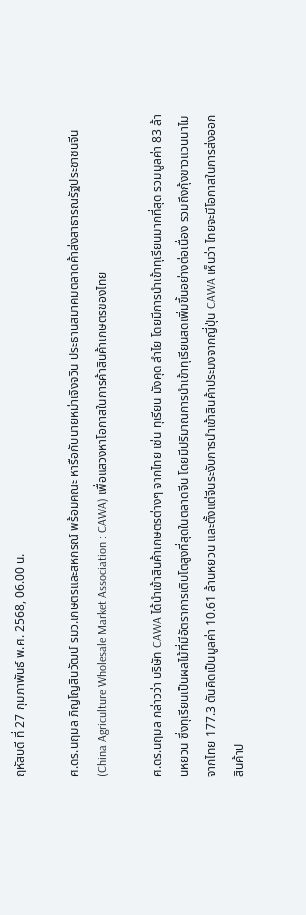ฤหัสบดี ที่ 27 กุมภาพันธ์ พ.ศ. 2568, 06.00 น.

ศ.ดร.นฤมล ภิญโญสินวัฒน์ รมว.เกษตรและสหกรณ์ พร้อมคณะ หารือกับนายหม่าเจิงจวิน ประธานสมาคมตลาดค้าส่งสาธารณรัฐประชาชนจีน (China Agriculture Wholesale Market Association : CAWA) เพื่อแสวงหาโอกาสในการค้าสินค้าเกษตรของไทย

ศ.ดร.นฤมล กล่าวว่า บริษัท CAWA ได้นำเข้าสินค้าเกษตรต่างๆ จากไทย เช่น ทุเรียน มังคุด ลำไย โดยมีการนำเข้าทุเรียนมากที่สุด รวมมูลค่า 83 ล้านหยวน ซึ่งทุเรียนเป็นผลไม้ที่มีอัตราการเติบโตสูงที่สุดในตลาดจีน โดยมีปริมาณการนำเข้าทุเรียนสดเพิ่มขึ้นอย่างต่อเนื่อง รวมถึงกุ้งขาวแวนนาไมจากไทย 177.3 ตันคิดเป็นมูลค่า 10.61 ล้านหยวน และตั้งแต่จีนระงับการนำเข้าสินค้าประมงจากญี่ปุ่น CAWA เห็นว่า ไทยจะมีโอกาสในการส่งออกสินค้าป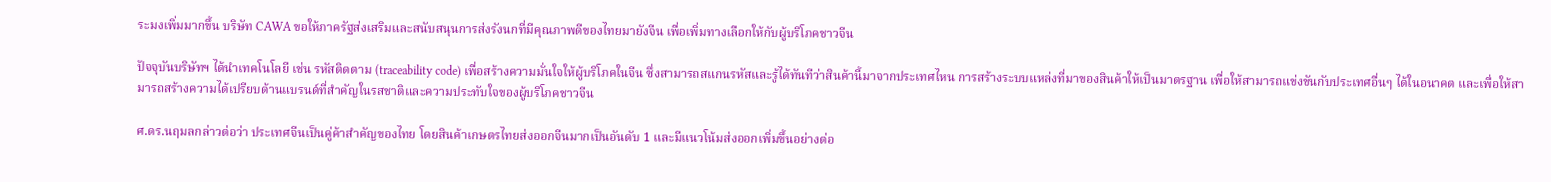ระมงเพิ่มมากขึ้น บริษัท CAWA ขอให้ภาครัฐส่งเสริมและสนับสนุนการส่งรังนกที่มีคุณภาพดีของไทยมายังจีน เพื่อเพิ่มทางเลือกให้กับผู้บริโภคชาวจีน

ปัจจุบันบริษัทฯ ได้นำเทคโนโลยี เช่น รหัสติดตาม (traceability code) เพื่อสร้างความมั่นใจให้ผู้บริโภคในจีน ซึ่งสามารถสแกนรหัสและรู้ได้ทันทีว่าสินค้านี้มาจากประเทศไหน การสร้างระบบแหล่งที่มาของสินค้าให้เป็นมาตรฐาน เพื่อให้สามารถแข่งขันกับประเทศอื่นๆ ได้ในอนาคต และเพื่อให้สามารถสร้างความได้เปรียบด้านแบรนด์ที่สำคัญในรสชาติและความประทับใจของผู้บริโภคชาวจีน

ศ.ดร.นฤมลกล่าวต่อว่า ประเทศจีนเป็นคู่ค้าสำคัญของไทย โดยสินค้าเกษตรไทยส่งออกจีนมากเป็นอันดับ 1 และมีแนวโน้มส่งออกเพิ่มขึ้นอย่างต่อ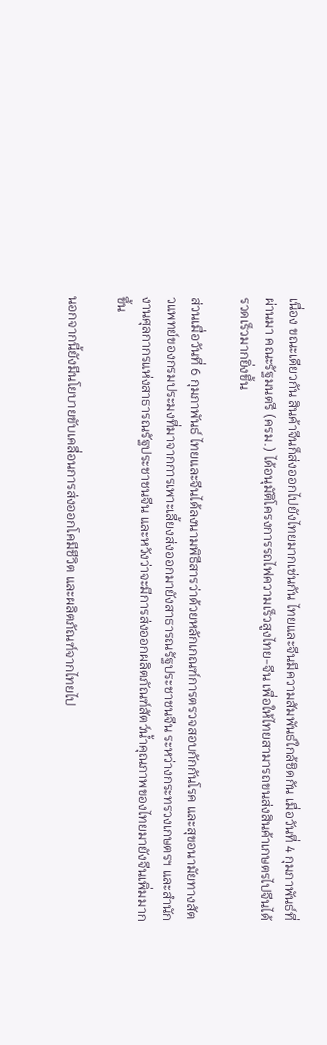เนื่อง ขณะเดียวกัน สินค้าจีนก็ส่งออกไปยังไทยมากเช่นกัน ไทยและจีนมีความสัมพันธ์ใกล้ชิดกัน เมื่อวันที่ 4 กุมภาพันธ์ที่ผ่านมา คณะรัฐมนตรี (ครม.) ได้อนุมัติโครงการรถไฟความเร็วสูงไทย-จีน เพื่อให้ไทยสามารถขนส่งสินค้าเกษตรไปจีนได้รวดเร็วมากยิ่งขึ้น

ส่วนเมื่อวันที่ 6 กุมภาพันธ์ ไทยและจีนได้ลงนามพิธีสารว่าด้วยหลักเกณฑ์การตรวจสอบกักกันโรค และสุขอนามัยทางสัตวแพทย์ของกรมประมงที่มาจากการเพาะเลี้ยงส่งออกมายังสาธารณรัฐประชาชนจีน ระหว่างกระทรวงเกษตรฯ และสำนักงานศุลกากรแห่งสาธารณรัฐประชาชนจีน และหวังว่าจะมีการส่งออกผลิตภัณฑ์สัตว์น้ำคุณภาพของไทยมายังจีนเพิ่มมากขึ้น

นอกจากนี้ยังมีนโยบายขับเคลื่อนการส่งออกโคมีชีวิต และผลิตภัณฑ์จากไทยไป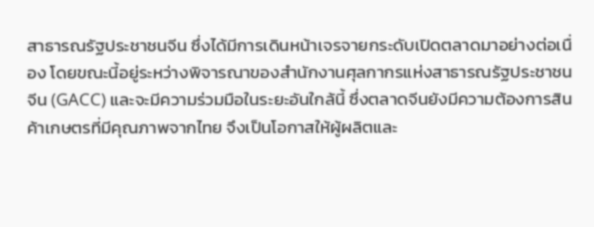สาธารณรัฐประชาชนจีน ซึ่งได้มีการเดินหน้าเจรจายกระดับเปิดตลาดมาอย่างต่อเนื่อง โดยขณะนี้อยู่ระหว่างพิจารณาของสำนักงานศุลกากรแห่งสาธารณรัฐประชาชนจีน (GACC) และจะมีความร่วมมือในระยะอันใกล้นี้ ซึ่งตลาดจีนยังมีความต้องการสินค้าเกษตรที่มีคุณภาพจากไทย จึงเป็นโอกาสให้ผู้ผลิตและ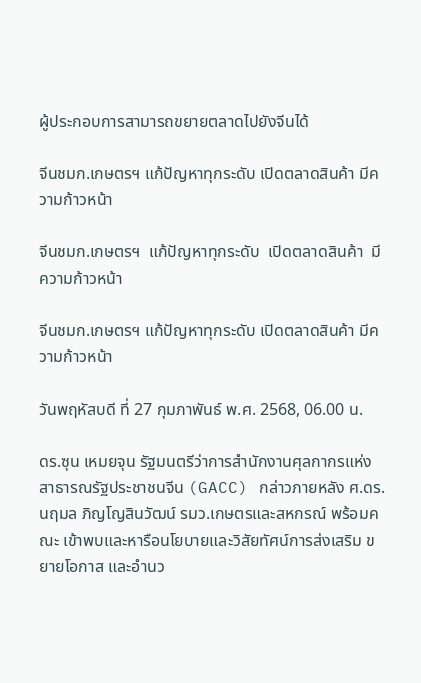ผู้ประกอบการสามารถขยายตลาดไปยังจีนได้

จีนชมก.เกษตรฯ แก้ปัญหาทุกระดับ เปิดตลาดสินค้า มีความก้าวหน้า

จีนชมก.เกษตรฯ  แก้ปัญหาทุกระดับ  เปิดตลาดสินค้า  มีความก้าวหน้า

จีนชมก.เกษตรฯ แก้ปัญหาทุกระดับ เปิดตลาดสินค้า มีความก้าวหน้า

วันพฤหัสบดี ที่ 27 กุมภาพันธ์ พ.ศ. 2568, 06.00 น.

ดร.ซุน เหมยจุน รัฐมนตรีว่าการสำนักงานศุลกากรแห่งสาธารณรัฐประชาชนจีน (GACC) กล่าวภายหลัง ศ.ดร.นฤมล ภิญโญสินวัฒน์ รมว.เกษตรและสหกรณ์ พร้อมคณะ เข้าพบและหารือนโยบายและวิสัยทัศน์การส่งเสริม ขยายโอกาส และอำนว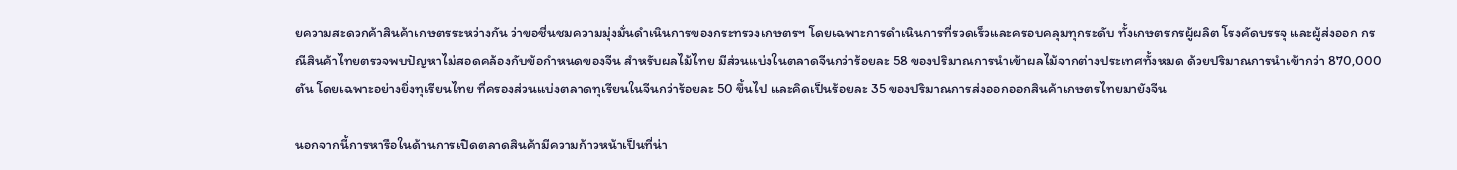ยความสะดวกค้าสินค้าเกษตรระหว่างกัน ว่าขอชื่นชมความมุ่งมั่นดำเนินการของกระทรวงเกษตรฯ โดยเฉพาะการดำเนินการที่รวดเร็วและครอบคลุมทุกระดับ ทั้งเกษตรกรผู้ผลิต โรงคัดบรรจุ และผู้ส่งออก กรณีสินค้าไทยตรวจพบปัญหาไม่สอดคล้องกับข้อกำหนดของจีน สำหรับผลไม้ไทย มีส่วนแบ่งในตลาดจีนกว่าร้อยละ 58 ของปริมาณการนำเข้าผลไม้จากต่างประเทศทั้งหมด ด้วยปริมาณการนำเข้ากว่า 870,000 ตัน โดยเฉพาะอย่างยิ่งทุเรียนไทย ที่ครองส่วนแบ่งตลาดทุเรียนในจีนกว่าร้อยละ 50 ขึ้นไป และคิดเป็นร้อยละ 35 ของปริมาณการส่งออกออกสินค้าเกษตรไทยมายังจีน

นอกจากนี้การหารือในด้านการเปิดตลาดสินค้ามีความก้าวหน้าเป็นที่น่า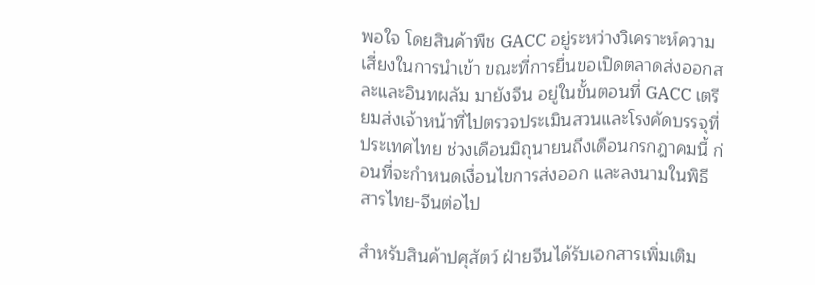พอใจ โดยสินค้าพืช GACC อยู่ระหว่างวิเคราะห์ความเสี่ยงในการนำเข้า ขณะที่การยื่นขอเปิดตลาดส่งออกสละและอินทผลัม มายังจีน อยู่ในขั้นตอนที่ GACC เตรียมส่งเจ้าหน้าที่ไปตรวจประเมินสวนและโรงคัดบรรจุที่ประเทศไทย ช่วงเดือนมิถุนายนถึงเดือนกรกฎาคมนี้ ก่อนที่จะกำหนดเงื่อนไขการส่งออก และลงนามในพิธีสารไทย-จีนต่อไป

สำหรับสินค้าปศุสัตว์ ฝ่ายจีนได้รับเอกสารเพิ่มเติม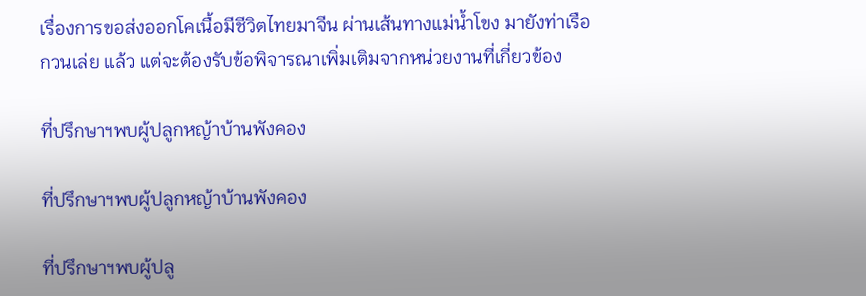เรื่องการขอส่งออกโคเนื้อมีชีวิตไทยมาจีน ผ่านเส้นทางแม่น้ำโขง มายังท่าเรือกวนเล่ย แล้ว แต่จะต้องรับข้อพิจารณาเพิ่มเติมจากหน่วยงานที่เกี่ยวข้อง

ที่ปรึกษาฯพบผู้ปลูกหญ้าบ้านพังคอง

ที่ปรึกษาฯพบผู้ปลูกหญ้าบ้านพังคอง

ที่ปรึกษาฯพบผู้ปลู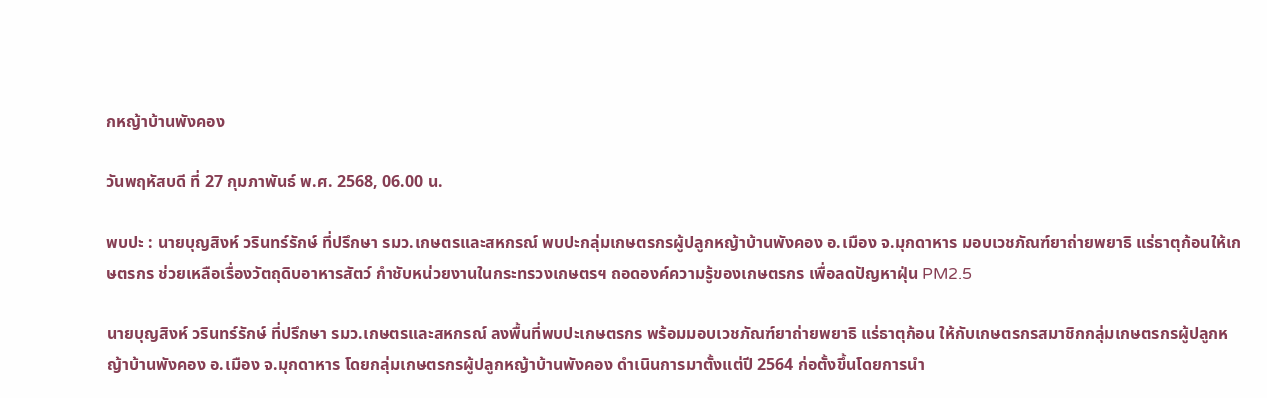กหญ้าบ้านพังคอง

วันพฤหัสบดี ที่ 27 กุมภาพันธ์ พ.ศ. 2568, 06.00 น.

พบปะ : นายบุญสิงห์ วรินทร์รักษ์ ที่ปรึกษา รมว.เกษตรและสหกรณ์ พบปะกลุ่มเกษตรกรผู้ปลูกหญ้าบ้านพังคอง อ.เมือง จ.มุกดาหาร มอบเวชภัณฑ์ยาถ่ายพยาธิ แร่ธาตุก้อนให้เกษตรกร ช่วยเหลือเรื่องวัตถุดิบอาหารสัตว์ กำชับหน่วยงานในกระทรวงเกษตรฯ ถอดองค์ความรู้ของเกษตรกร เพื่อลดปัญหาฝุ่น PM2.5

นายบุญสิงห์ วรินทร์รักษ์ ที่ปรึกษา รมว.เกษตรและสหกรณ์ ลงพื้นที่พบปะเกษตรกร พร้อมมอบเวชภัณฑ์ยาถ่ายพยาธิ แร่ธาตุก้อน ให้กับเกษตรกรสมาชิกกลุ่มเกษตรกรผู้ปลูกหญ้าบ้านพังคอง อ.เมือง จ.มุกดาหาร โดยกลุ่มเกษตรกรผู้ปลูกหญ้าบ้านพังคอง ดำเนินการมาตั้งแต่ปี 2564 ก่อตั้งขึ้นโดยการนำ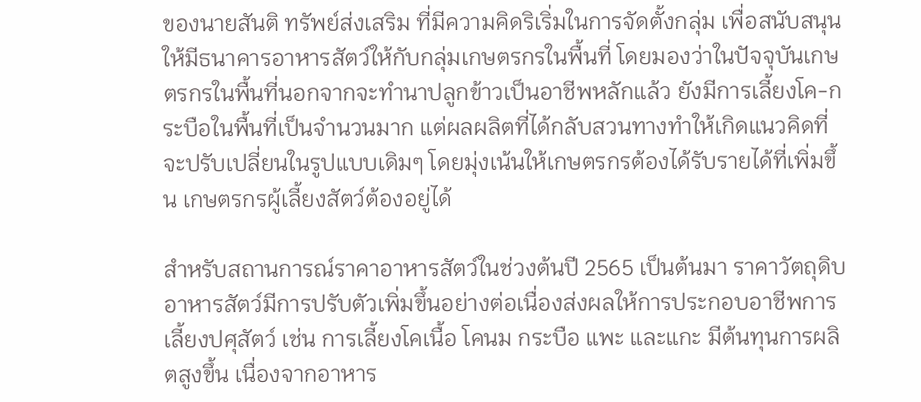ของนายสันติ ทรัพย์ส่งเสริม ที่มีความคิดริเริ่มในการจัดตั้งกลุ่ม เพื่อสนับสนุนให้มีธนาคารอาหารสัตว์ให้กับกลุ่มเกษตรกรในพื้นที่ โดยมองว่าในปัจจุบันเกษตรกรในพื้นที่นอกจากจะทำนาปลูกข้าวเป็นอาชีพหลักแล้ว ยังมีการเลี้ยงโค-กระบือในพื้นที่เป็นจำนวนมาก แต่ผลผลิตที่ได้กลับสวนทางทำให้เกิดแนวคิดที่จะปรับเปลี่ยนในรูปแบบเดิมๆ โดยมุ่งเน้นให้เกษตรกรต้องได้รับรายได้ที่เพิ่มขึ้น เกษตรกรผู้เลี้ยงสัตว์ต้องอยู่ได้

สำหรับสถานการณ์ราคาอาหารสัตว์ในช่วงต้นปี 2565 เป็นต้นมา ราคาวัตถุดิบอาหารสัตว์มีการปรับตัวเพิ่มขึ้นอย่างต่อเนื่องส่งผลให้การประกอบอาชีพการเลี้ยงปศุสัตว์ เช่น การเลี้ยงโคเนื้อ โคนม กระบือ แพะ และแกะ มีต้นทุนการผลิตสูงขึ้น เนื่องจากอาหาร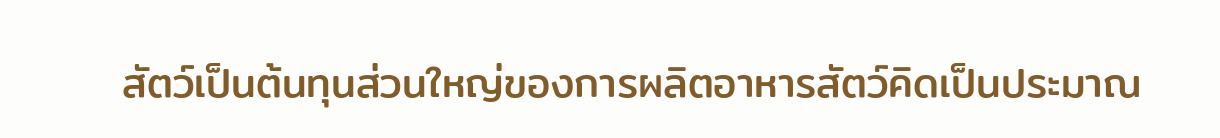สัตว์เป็นต้นทุนส่วนใหญ่ของการผลิตอาหารสัตว์คิดเป็นประมาณ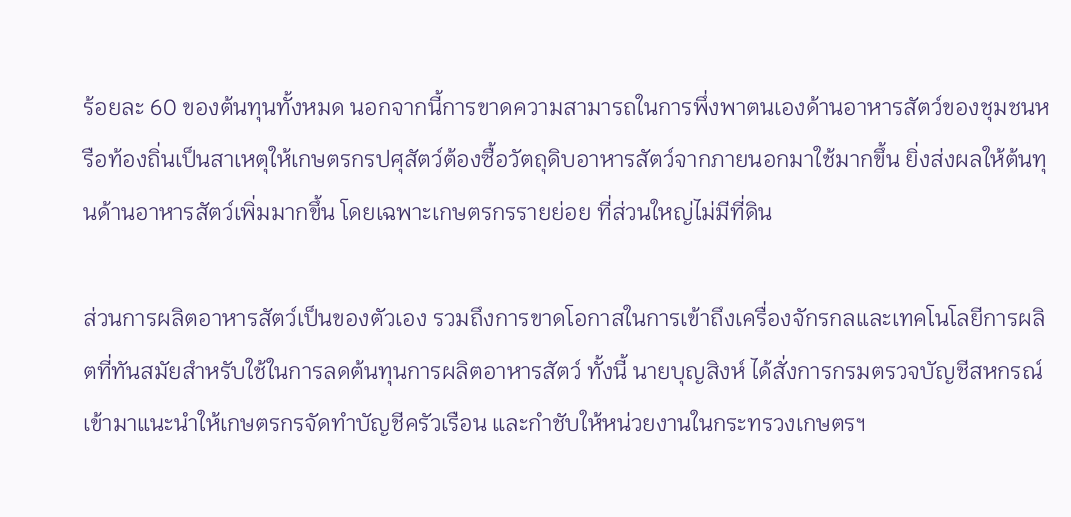ร้อยละ 60 ของต้นทุนทั้งหมด นอกจากนี้การขาดความสามารถในการพึ่งพาตนเองด้านอาหารสัตว์ของชุมชนหรือท้องถิ่นเป็นสาเหตุให้เกษตรกรปศุสัตว์ต้องซื้อวัตถุดิบอาหารสัตว์จากภายนอกมาใช้มากขึ้น ยิ่งส่งผลให้ต้นทุนด้านอาหารสัตว์เพิ่มมากขึ้น โดยเฉพาะเกษตรกรรายย่อย ที่ส่วนใหญ่ไม่มีที่ดิน

ส่วนการผลิตอาหารสัตว์เป็นของตัวเอง รวมถึงการขาดโอกาสในการเข้าถึงเครื่องจักรกลและเทคโนโลยีการผลิตที่ทันสมัยสำหรับใช้ในการลดต้นทุนการผลิตอาหารสัตว์ ทั้งนี้ นายบุญสิงห์ ได้สั่งการกรมตรวจบัญชีสหกรณ์ เข้ามาแนะนำให้เกษตรกรจัดทำบัญชีครัวเรือน และกำชับให้หน่วยงานในกระทรวงเกษตรฯ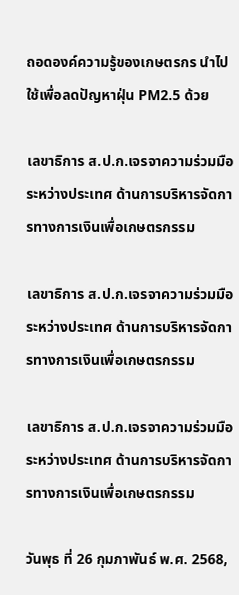ถอดองค์ความรู้ของเกษตรกร นำไปใช้เพื่อลดปัญหาฝุ่น PM2.5 ด้วย

เลขาธิการ ส.ป.ก.เจรจาความร่วมมือระหว่างประเทศ ด้านการบริหารจัดการทางการเงินเพื่อเกษตรกรรม

เลขาธิการ ส.ป.ก.เจรจาความร่วมมือระหว่างประเทศ ด้านการบริหารจัดการทางการเงินเพื่อเกษตรกรรม

เลขาธิการ ส.ป.ก.เจรจาความร่วมมือระหว่างประเทศ ด้านการบริหารจัดการทางการเงินเพื่อเกษตรกรรม

วันพุธ ที่ 26 กุมภาพันธ์ พ.ศ. 2568,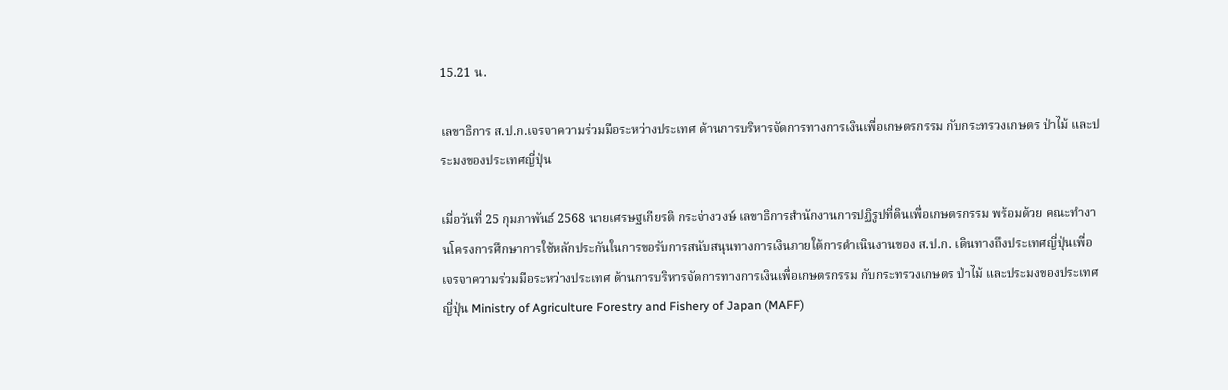15.21 น.

เลขาธิการ ส.ป.ก.เจรจาความร่วมมือระหว่างประเทศ ด้านการบริหารจัดการทางการเงินเพื่อเกษตรกรรม กับกระทรวงเกษตร ป่าไม้ และประมงของประเทศญี่ปุ่น

เมื่อวันที่ 25 กุมภาพันธ์ 2568 นายเศรษฐเกียรติ กระจ่างวงษ์ เลขาธิการสำนักงานการปฏิรูปที่ดินเพื่อเกษตรกรรม พร้อมด้วย คณะทำงานโครงการศึกษาการใช้หลักประกันในการขอรับการสนับสนุนทางการเงินภายใต้การดำเนินงานของ ส.ป.ก. เดินทางถึงประเทศญี่ปุ่นเพื่อเจรจาความร่วมมือระหว่างประเทศ ด้านการบริหารจัดการทางการเงินเพื่อเกษตรกรรม กับกระทรวงเกษตร ป่าไม้ และประมงของประเทศญี่ปุ่น Ministry of Agriculture Forestry and Fishery of Japan (MAFF)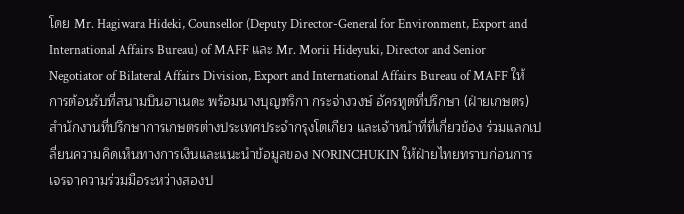โดย Mr. Hagiwara Hideki, Counsellor (Deputy Director-General for Environment, Export and International Affairs Bureau) of MAFF และ Mr. Morii Hideyuki, Director and Senior Negotiator of Bilateral Affairs Division, Export and International Affairs Bureau of MAFF ให้การต้อนรับที่สนามบินฮาเนดะ พร้อมนางบุญฑริกา กระจ่างวงษ์ อัครทูตที่ปรึกษา (ฝ่ายเกษตร) สำนักงานที่ปรึกษาการเกษตรต่างประเทศประจำกรุงโตเกียว และเจ้าหน้าที่ที่เกี่ยวข้อง ร่วมแลกเปลี่ยนความคิดเห็นทางการเงินและแนะนำข้อมูลของ NORINCHUKIN ให้ฝ่ายไทยทราบก่อนการเจรจาความร่วมมือระหว่างสองป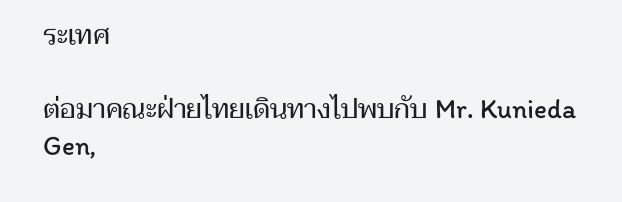ระเทศ

ต่อมาคณะฝ่ายไทยเดินทางไปพบกับ Mr. Kunieda Gen,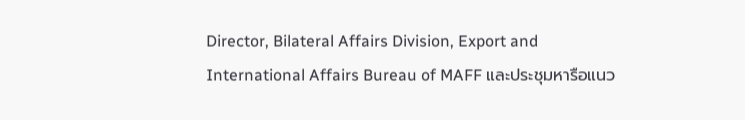Director, Bilateral Affairs Division, Export and International Affairs Bureau of MAFF และประชุมหารือแนว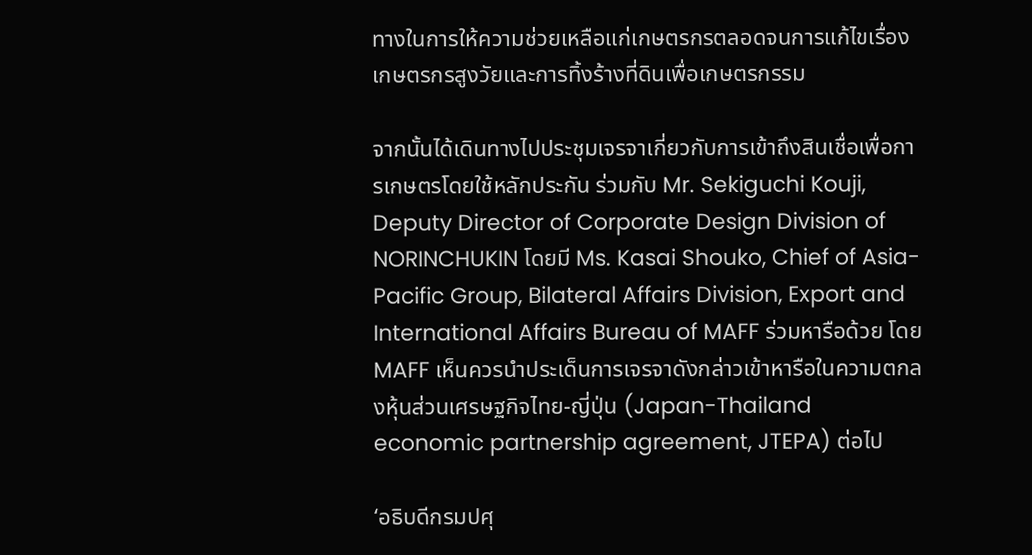ทางในการให้ความช่วยเหลือแก่เกษตรกรตลอดจนการแก้ไขเรื่องเกษตรกรสูงวัยและการทิ้งร้างที่ดินเพื่อเกษตรกรรม

จากนั้นได้เดินทางไปประชุมเจรจาเกี่ยวกับการเข้าถึงสินเชื่อเพื่อการเกษตรโดยใช้หลักประกัน ร่วมกับ Mr. Sekiguchi Kouji, Deputy Director of Corporate Design Division of NORINCHUKIN โดยมี Ms. Kasai Shouko, Chief of Asia-Pacific Group, Bilateral Affairs Division, Export and International Affairs Bureau of MAFF ร่วมหารือด้วย โดย MAFF เห็นควรนำประเด็นการเจรจาดังกล่าวเข้าหารือในความตกลงหุ้นส่วนเศรษฐกิจไทย-ญี่ปุ่น (Japan-Thailand economic partnership agreement, JTEPA) ต่อไป

‘อธิบดีกรมปศุ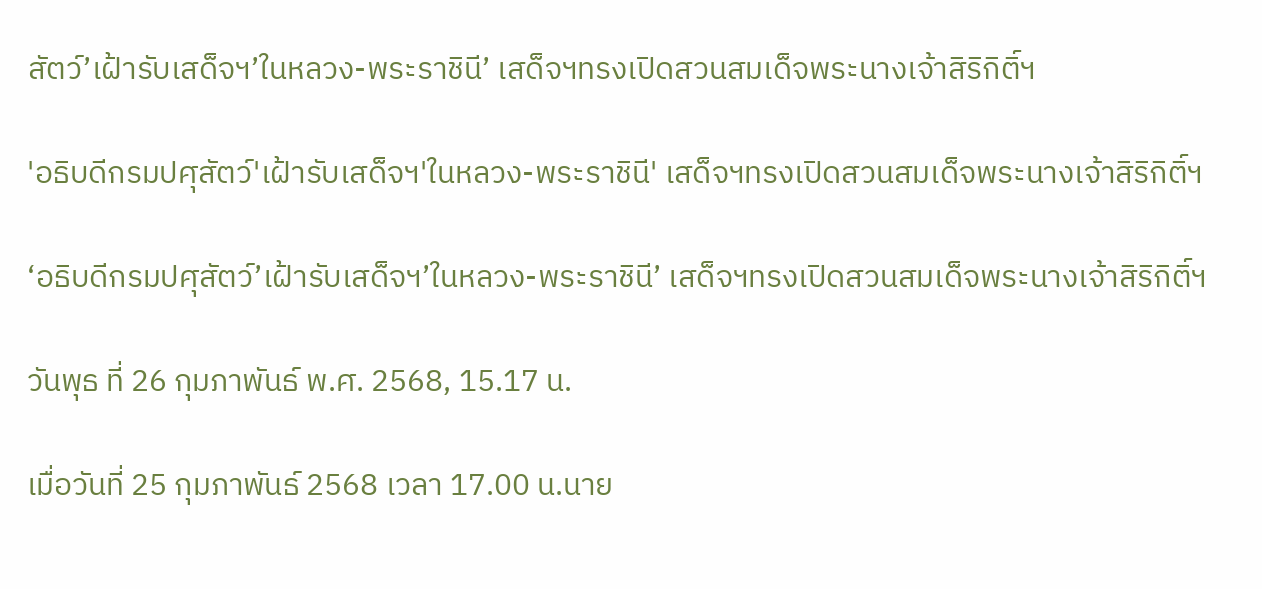สัตว์’เฝ้ารับเสด็จฯ’ในหลวง-พระราชินี’ เสด็จฯทรงเปิดสวนสมเด็จพระนางเจ้าสิริกิติ์ฯ

'อธิบดีกรมปศุสัตว์'เฝ้ารับเสด็จฯ'ในหลวง-พระราชินี' เสด็จฯทรงเปิดสวนสมเด็จพระนางเจ้าสิริกิติ์ฯ

‘อธิบดีกรมปศุสัตว์’เฝ้ารับเสด็จฯ’ในหลวง-พระราชินี’ เสด็จฯทรงเปิดสวนสมเด็จพระนางเจ้าสิริกิติ์ฯ

วันพุธ ที่ 26 กุมภาพันธ์ พ.ศ. 2568, 15.17 น.

เมื่อวันที่ 25 กุมภาพันธ์ 2568 เวลา 17.00 น.นาย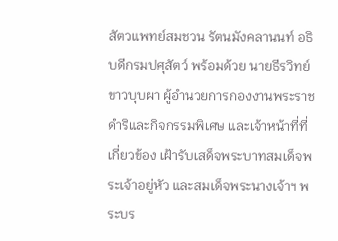สัตวแพทย์สมชวน รัตนมังคลานนท์ อธิบดีกรมปศุสัตว์ พร้อมด้วย นายธีรวิทย์ ขาวบุบผา ผู้อำนวยการกองงานพระราชดำริและกิจกรรมพิเศษ และเจ้าหน้าที่ที่เกี่ยวข้อง เฝ้ารับเสด็จพระบาทสมเด็จพระเจ้าอยู่หัว และสมเด็จพระนางเจ้าฯ พระบร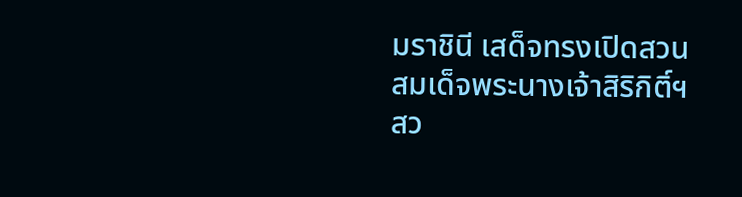มราชินี เสด็จทรงเปิดสวนสมเด็จพระนางเจ้าสิริกิติ์ฯ สว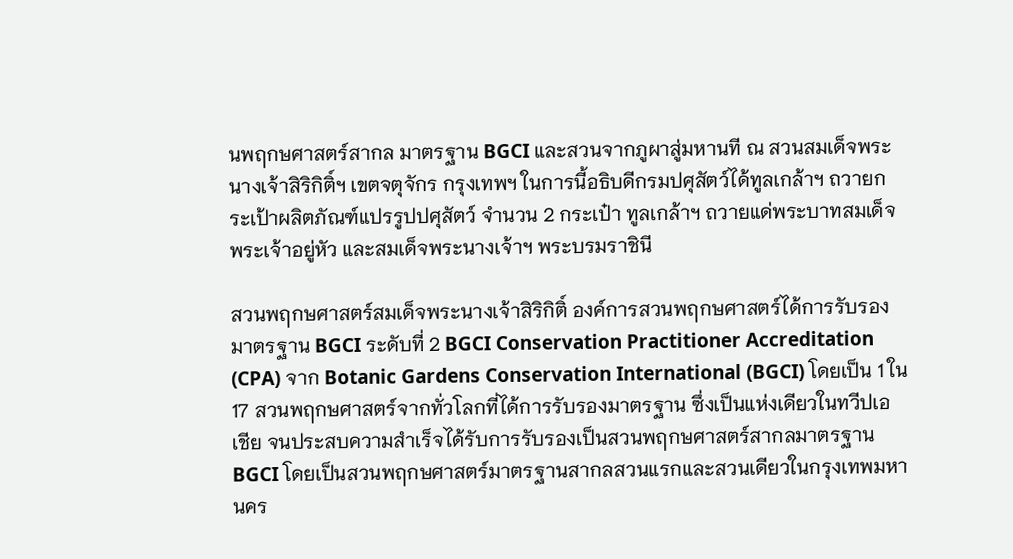นพฤกษศาสตร์สากล มาตรฐาน BGCI และสวนจากภูผาสู่มหานที ณ สวนสมเด็จพระนางเจ้าสิริกิติ์ฯ เขตจตุจักร กรุงเทพฯ ในการนี้อธิบดีกรมปศุสัตว์ได้ทูลเกล้าฯ ถวายกระเป้าผลิตภัณฑ์แปรรูปปศุสัตว์ จำนวน 2 กระเป๋า ทูลเกล้าฯ ถวายแด่พระบาทสมเด็จพระเจ้าอยู่หัว และสมเด็จพระนางเจ้าฯ พระบรมราชินี

สวนพฤกษศาสตร์สมเด็จพระนางเจ้าสิริกิติ์ องค์การสวนพฤกษศาสตร์ได้การรับรองมาตรฐาน BGCI ระดับที่ 2 BGCI Conservation Practitioner Accreditation (CPA) จาก Botanic Gardens Conservation International (BGCI) โดยเป็น 1 ใน 17 สวนพฤกษศาสตร์จากทั่วโลกที่ได้การรับรองมาตรฐาน ซึ่งเป็นแห่งเดียวในทวีปเอเชีย จนประสบความสำเร็จได้รับการรับรองเป็นสวนพฤกษศาสตร์สากลมาตรฐาน BGCI โดยเป็นสวนพฤกษศาสตร์มาตรฐานสากลสวนแรกและสวนเดียวในกรุงเทพมหานคร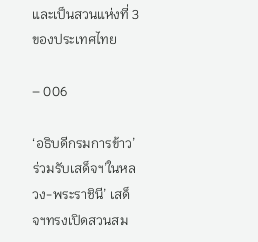และเป็นสวนแห่งที่ 3 ของประเทศไทย

– 006

‘อธิบดีกรมการข้าว’ร่วมรับเสด็จฯ’ในหลวง-พระราชินี’ เสด็จฯทรงเปิดสวนสม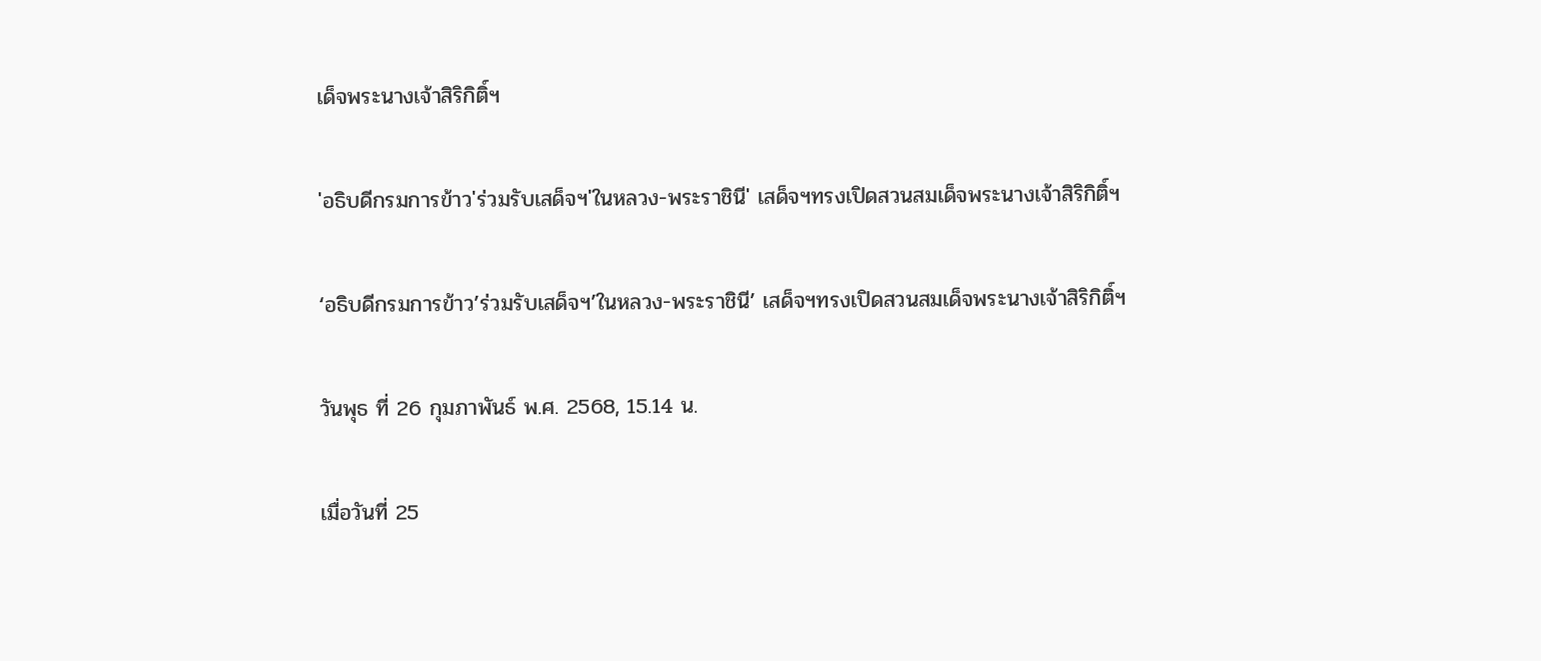เด็จพระนางเจ้าสิริกิติ์ฯ

'อธิบดีกรมการข้าว'ร่วมรับเสด็จฯ'ในหลวง-พระราชินี' เสด็จฯทรงเปิดสวนสมเด็จพระนางเจ้าสิริกิติ์ฯ

‘อธิบดีกรมการข้าว’ร่วมรับเสด็จฯ’ในหลวง-พระราชินี’ เสด็จฯทรงเปิดสวนสมเด็จพระนางเจ้าสิริกิติ์ฯ

วันพุธ ที่ 26 กุมภาพันธ์ พ.ศ. 2568, 15.14 น.

เมื่อวันที่ 25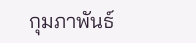กุมภาพันธ์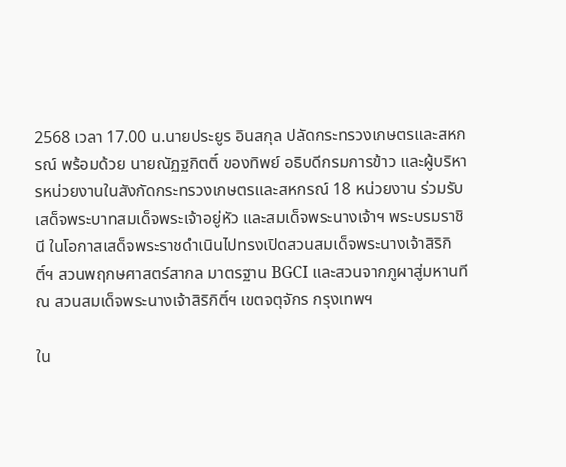2568 เวลา 17.00 น.นายประยูร อินสกุล ปลัดกระทรวงเกษตรและสหกรณ์ พร้อมด้วย นายณัฏฐกิตติ์ ของทิพย์ อธิบดีกรมการข้าว และผู้บริหารหน่วยงานในสังกัดกระทรวงเกษตรและสหกรณ์ 18 หน่วยงาน ร่วมรับเสด็จพระบาทสมเด็จพระเจ้าอยู่หัว และสมเด็จพระนางเจ้าฯ พระบรมราชินี ในโอกาสเสด็จพระราชดำเนินไปทรงเปิดสวนสมเด็จพระนางเจ้าสิริกิติ์ฯ สวนพฤกษศาสตร์สากล มาตรฐาน BGCI และสวนจากภูผาสู่มหานที ณ สวนสมเด็จพระนางเจ้าสิริกิติ์ฯ เขตจตุจักร กรุงเทพฯ

ใน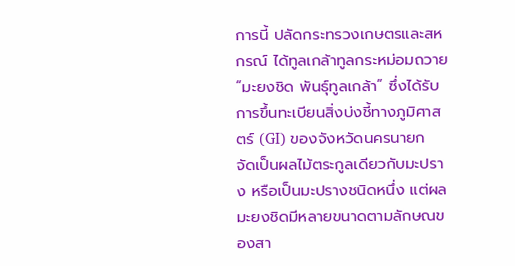การนี้ ปลัดกระทรวงเกษตรและสหกรณ์ ได้ทูลเกล้าทูลกระหม่อมถวาย “มะยงชิด พันธุ์ทูลเกล้า” ซึ่งได้รับการขึ้นทะเบียนสิ่งบ่งชี้ทางภูมิศาสตร์ (GI) ของจังหวัดนครนายก จัดเป็นผลไม้ตระกูลเดียวกับมะปราง หรือเป็นมะปรางชนิดหนึ่ง แต่ผลมะยงชิดมีหลายขนาดตามลักษณของสา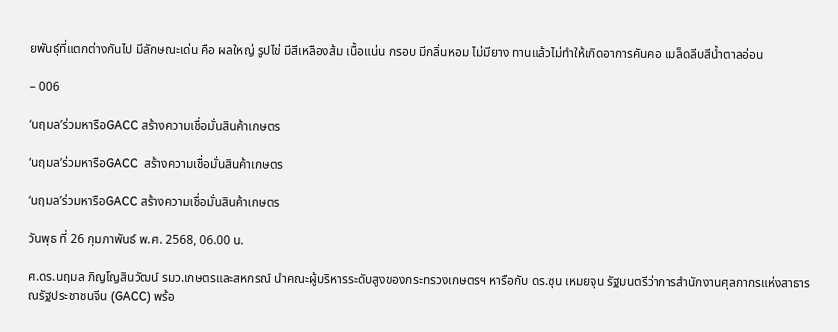ยพันธุ์ที่แตกต่างกันไป มีลักษณะเด่น คือ ผลใหญ่ รูปไข่ มีสีเหลืองส้ม เนื้อแน่น กรอบ มีกลิ่นหอม ไม่มียาง ทานแล้วไม่ทำให้เกิดอาการคันคอ เมล็ดลีบสีน้ำตาลอ่อน

– 006

‘นฤมล’ร่วมหารือGACC สร้างความเชื่อมั่นสินค้าเกษตร

‘นฤมล’ร่วมหารือGACC  สร้างความเชื่อมั่นสินค้าเกษตร

‘นฤมล’ร่วมหารือGACC สร้างความเชื่อมั่นสินค้าเกษตร

วันพุธ ที่ 26 กุมภาพันธ์ พ.ศ. 2568, 06.00 น.

ศ.ดร.นฤมล ภิญโญสินวัฒน์ รมว.เกษตรและสหกรณ์ นำคณะผู้บริหารระดับสูงของกระทรวงเกษตรฯ หารือกับ ดร.ซุน เหมยจุน รัฐมนตรีว่าการสำนักงานศุลกากรแห่งสาธารณรัฐประชาชนจีน (GACC) พร้อ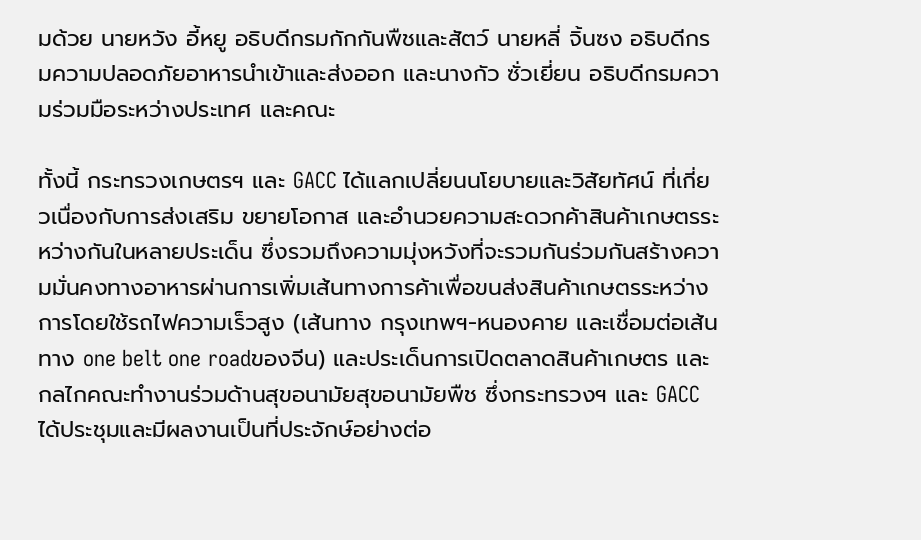มด้วย นายหวัง อี้หยู อธิบดีกรมกักกันพืชและสัตว์ นายหลี่ จิ้นซง อธิบดีกรมความปลอดภัยอาหารนำเข้าและส่งออก และนางกัว ซั่วเยี่ยน อธิบดีกรมความร่วมมือระหว่างประเทศ และคณะ

ทั้งนี้ กระทรวงเกษตรฯ และ GACC ได้แลกเปลี่ยนนโยบายและวิสัยทัศน์ ที่เกี่ยวเนื่องกับการส่งเสริม ขยายโอกาส และอำนวยความสะดวกค้าสินค้าเกษตรระหว่างกันในหลายประเด็น ซึ่งรวมถึงความมุ่งหวังที่จะรวมกันร่วมกันสร้างความมั่นคงทางอาหารผ่านการเพิ่มเส้นทางการค้าเพื่อขนส่งสินค้าเกษตรระหว่างการโดยใช้รถไฟความเร็วสูง (เส้นทาง กรุงเทพฯ-หนองคาย และเชื่อมต่อเส้นทาง one belt one roadของจีน) และประเด็นการเปิดตลาดสินค้าเกษตร และกลไกคณะทำงานร่วมด้านสุขอนามัยสุขอนามัยพืช ซึ่งกระทรวงฯ และ GACC ได้ประชุมและมีผลงานเป็นที่ประจักษ์อย่างต่อ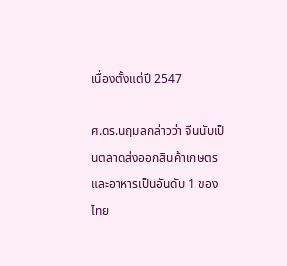เนื่องตั้งแต่ปี 2547

ศ.ดร.นฤมลกล่าวว่า จีนนับเป็นตลาดส่งออกสินค้าเกษตรและอาหารเป็นอันดับ 1 ของไทย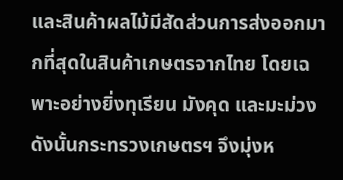และสินค้าผลไม้มีสัดส่วนการส่งออกมากที่สุดในสินค้าเกษตรจากไทย โดยเฉพาะอย่างยิ่งทุเรียน มังคุด และมะม่วง ดังนั้นกระทรวงเกษตรฯ จึงมุ่งห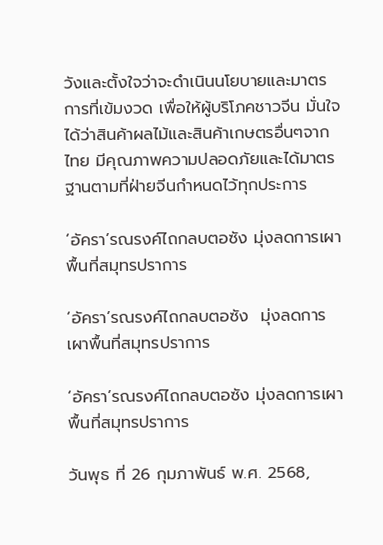วังและตั้งใจว่าจะดำเนินนโยบายและมาตรการที่เข้มงวด เพื่อให้ผู้บริโภคชาวจีน มั่นใจได้ว่าสินค้าผลไม้และสินค้าเกษตรอื่นๆจากไทย มีคุณภาพความปลอดภัยและได้มาตรฐานตามที่ฝ่ายจีนกำหนดไว้ทุกประการ

‘อัครา’รณรงค์ไถกลบตอซัง มุ่งลดการเผาพื้นที่สมุทรปราการ

‘อัครา’รณรงค์ไถกลบตอซัง  มุ่งลดการเผาพื้นที่สมุทรปราการ

‘อัครา’รณรงค์ไถกลบตอซัง มุ่งลดการเผาพื้นที่สมุทรปราการ

วันพุธ ที่ 26 กุมภาพันธ์ พ.ศ. 2568,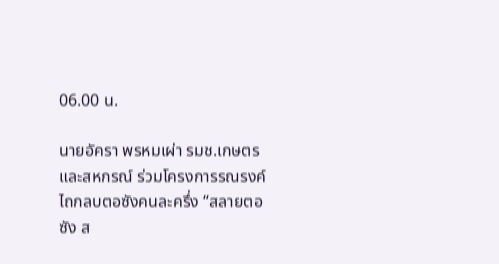06.00 น.

นายอัครา พรหมเผ่า รมช.เกษตรและสหกรณ์ ร่วมโครงการรณรงค์ไถกลบตอซังคนละครึ่ง “สลายตอซัง ส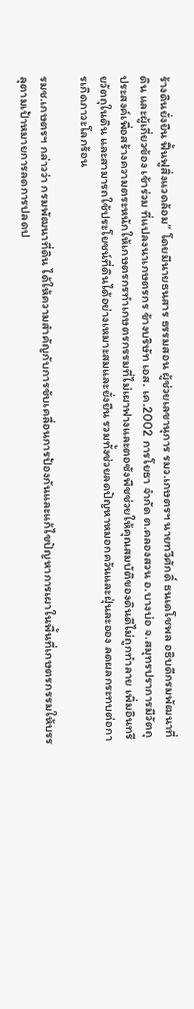ร้างดินยั่งยืน ฟื้นฟูสิ่งแวดล้อม” โดยมีนายธนสาร ธรรมสอน ผู้ช่วยเลขานุการ รมว.เกษตรฯ นายทวีศักดิ์ ธนเดโชพล อธิบดีกรมพัฒนาที่ดิน และผู้เกี่ยวข้อง เข้าร่วม ที่แปลงนาเกษตรกร ข้างบริษัท เอส. เค.2002 การโยธา จำกัด ต.คลองสวน อ.บางบ่อ จ.สมุทรปราการมีวัตถุประสงค์เพื่อสร้างความตระหนักให้เกษตรกรทำเกษตรกรรมที่ไม่เผาฟางและตอซังพืชช่วยให้คุณสมบัติของดินดีไม่ถูกทำลาย เพิ่มอินทรียวัตถุในดิน และสามารถใช้ประโยชน์ที่ดินได้อย่างเหมาะสมและยั่งยืน รวมทั้งช่วยลดปัญหาหมอกควันและฝุ่นละออง ลดผลกระทบต่อการเกิดภาวะโลกร้อน

รมช.เกษตรฯ กล่าวว่า กรมพัฒนาที่ดิน ได้ให้ความสำคัญกับการขับเคลื่อนการป้องกันและแก้ไขปัญหาการเผาในพื้นที่เกษตรกรรมให้บรรลุตามเป้าหมายการลดการปลดป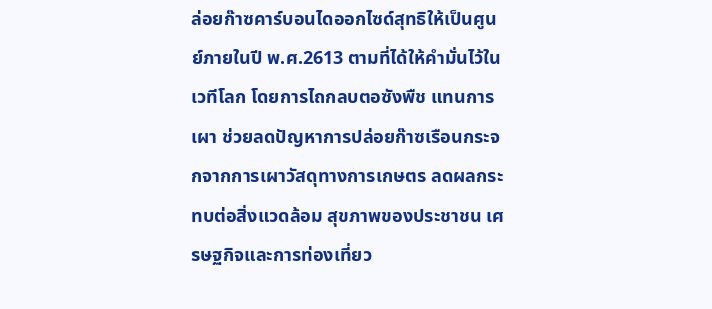ล่อยก๊าซคาร์บอนไดออกไซด์สุทธิให้เป็นศูนย์ภายในปี พ.ศ.2613 ตามที่ได้ให้คำมั่นไว้ในเวทีโลก โดยการไถกลบตอซังพืช แทนการเผา ช่วยลดปัญหาการปล่อยก๊าซเรือนกระจกจากการเผาวัสดุทางการเกษตร ลดผลกระทบต่อสิ่งแวดล้อม สุขภาพของประชาชน เศรษฐกิจและการท่องเที่ยว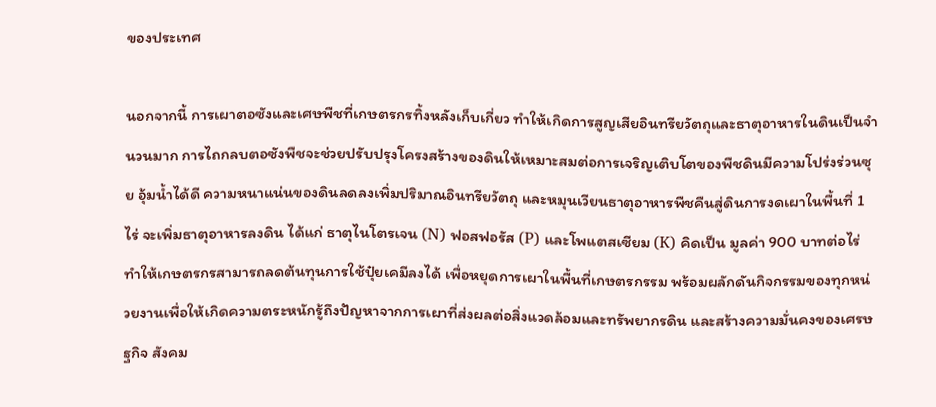ของประเทศ

นอกจากนี้ การเผาตอซังและเศษพืชที่เกษตรกรทิ้งหลังเก็บเกี่ยว ทำให้เกิดการสูญเสียอินทรียวัตถุและธาตุอาหารในดินเป็นจำนวนมาก การไถกลบตอซังพืชจะช่วยปรับปรุงโครงสร้างของดินให้เหมาะสมต่อการเจริญเติบโตของพืชดินมีความโปร่งร่วนซุย อุ้มน้ำได้ดี ความหนาแน่นของดินลดลงเพิ่มปริมาณอินทรียวัตถุ และหมุนเวียนธาตุอาหารพืชคืนสู่ดินการงดเผาในพื้นที่ 1 ไร่ จะเพิ่มธาตุอาหารลงดิน ได้แก่ ธาตุไนโตรเจน (N) ฟอสฟอรัส (P) และโพแตสเซียม (K) คิดเป็น มูลค่า 900 บาทต่อไร่ ทำให้เกษตรกรสามารถลดต้นทุนการใช้ปุ๋ยเคมีลงได้ เพื่อหยุดการเผาในพื้นที่เกษตรกรรม พร้อมผลักดันกิจกรรมของทุกหน่วยงานเพื่อให้เกิดความตระหนักรู้ถึงปัญหาจากการเผาที่ส่งผลต่อสิ่งแวดล้อมและทรัพยากรดิน และสร้างความมั่นคงของเศรษฐกิจ สังคม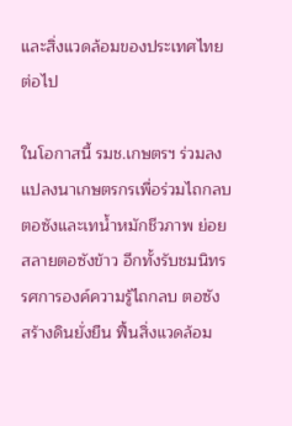และสิ่งแวดล้อมของประเทศไทยต่อไป

ในโอกาสนี้ รมช.เกษตรฯ ร่วมลงแปลงนาเกษตรกรเพื่อร่วมไถกลบตอซังและเทน้ำหมักชีวภาพ ย่อยสลายตอซังข้าว อีกทั้งรับชมนิทรรศการองค์ความรู้ไถกลบ ตอซัง สร้างดินยั่งยืน ฟื้นสิ่งแวดล้อม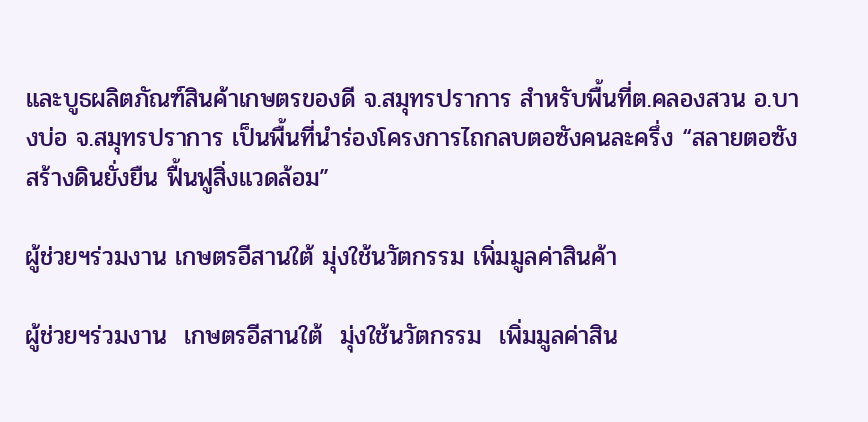และบูธผลิตภัณฑ์สินค้าเกษตรของดี จ.สมุทรปราการ สำหรับพื้นที่ต.คลองสวน อ.บางบ่อ จ.สมุทรปราการ เป็นพื้นที่นำร่องโครงการไถกลบตอซังคนละครึ่ง “สลายตอซัง สร้างดินยั่งยืน ฟื้นฟูสิ่งแวดล้อม”

ผู้ช่วยฯร่วมงาน เกษตรอีสานใต้ มุ่งใช้นวัตกรรม เพิ่มมูลค่าสินค้า

ผู้ช่วยฯร่วมงาน  เกษตรอีสานใต้  มุ่งใช้นวัตกรรม  เพิ่มมูลค่าสิน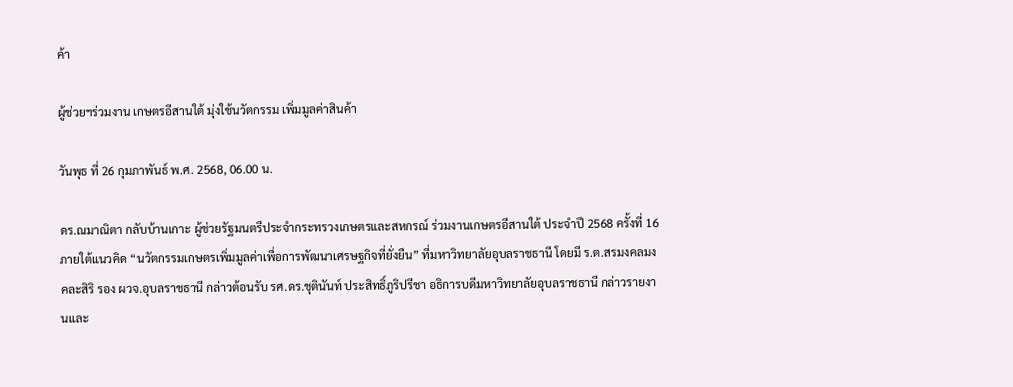ค้า

ผู้ช่วยฯร่วมงาน เกษตรอีสานใต้ มุ่งใช้นวัตกรรม เพิ่มมูลค่าสินค้า

วันพุธ ที่ 26 กุมภาพันธ์ พ.ศ. 2568, 06.00 น.

ดร.ณมาณิตา กลับบ้านเกาะ ผู้ช่วยรัฐมนตรีประจำกระทรวงเกษตรและสหกรณ์ ร่วมงานเกษตรอีสานใต้ ประจำปี 2568 ครั้งที่ 16 ภายใต้แนวคิด “นวัตกรรมเกษตรเพิ่มมูลค่าเพื่อการพัฒนาเศรษฐกิจที่ยั่งยืน” ที่มหาวิทยาลัยอุบลราชธานี โดยมี ร.ต.สรมงคลมงคละสิริ รอง ผวจ.อุบลราชธานี กล่าวต้อนรับ รศ.ดร.ชุตินันท์ ประสิทธิ์ภูริปรีชา อธิการบดีมหาวิทยาลัยอุบลราชธานี กล่าวรายงานและ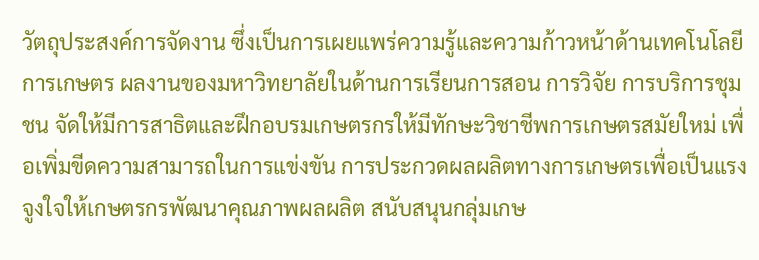วัตถุประสงค์การจัดงาน ซึ่งเป็นการเผยแพร่ความรู้และความก้าวหน้าด้านเทคโนโลยีการเกษตร ผลงานของมหาวิทยาลัยในด้านการเรียนการสอน การวิจัย การบริการชุมชน จัดให้มีการสาธิตและฝึกอบรมเกษตรกรให้มีทักษะวิชาชีพการเกษตรสมัยใหม่ เพื่อเพิ่มขีดความสามารถในการแข่งขัน การประกวดผลผลิตทางการเกษตรเพื่อเป็นแรงจูงใจให้เกษตรกรพัฒนาคุณภาพผลผลิต สนับสนุนกลุ่มเกษ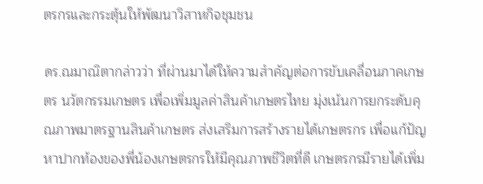ตรกรและกระตุ้นให้พัฒนาวิสาหกิจชุมชน

ดร.ณมาณิตากล่าวว่า ที่ผ่านมาได้ให้ความสำคัญต่อการขับเคลื่อนภาคเกษตร นวัตกรรมเกษตร เพื่อเพิ่มมูลค่าสินค้าเกษตรไทย มุ่งเน้นการยกระดับคุณภาพมาตรฐานสินค้าเกษตร ส่งเสริมการสร้างรายได้เกษตรกร เพื่อแก้ปัญหาปากท้องของพี่น้องเกษตรกรให้มีคุณภาพชีวิตที่ดี เกษตรกรมีรายได้เพิ่ม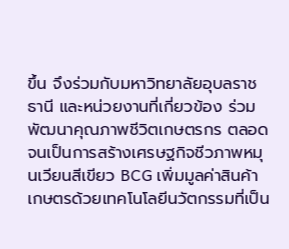ขึ้น จึงร่วมกับมหาวิทยาลัยอุบลราชธานี และหน่วยงานที่เกี่ยวข้อง ร่วมพัฒนาคุณภาพชีวิตเกษตรกร ตลอดจนเป็นการสร้างเศรษฐกิจชีวภาพหมุนเวียนสีเขียว BCG เพิ่มมูลค่าสินค้าเกษตรด้วยเทคโนโลยีนวัตกรรมที่เป็น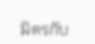มิตรกับ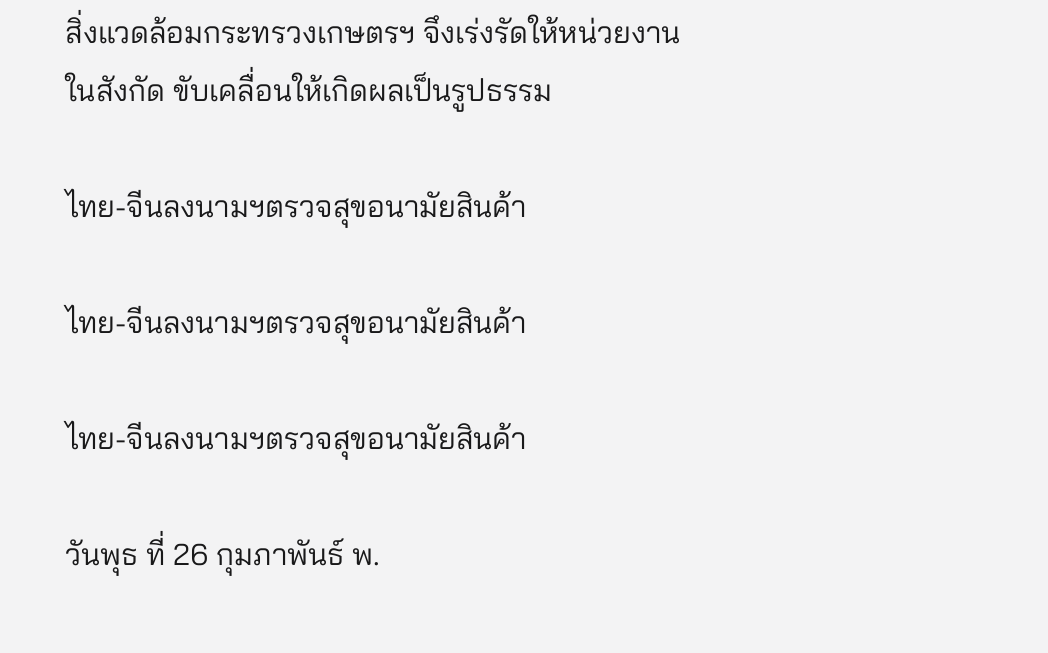สิ่งแวดล้อมกระทรวงเกษตรฯ จึงเร่งรัดให้หน่วยงานในสังกัด ขับเคลื่อนให้เกิดผลเป็นรูปธรรม

ไทย-จีนลงนามฯตรวจสุขอนามัยสินค้า

ไทย-จีนลงนามฯตรวจสุขอนามัยสินค้า

ไทย-จีนลงนามฯตรวจสุขอนามัยสินค้า

วันพุธ ที่ 26 กุมภาพันธ์ พ.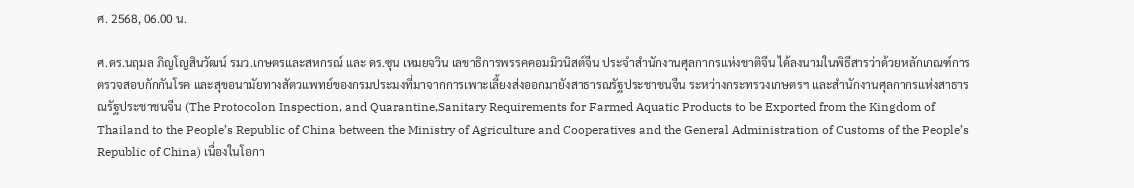ศ. 2568, 06.00 น.

ศ.ดร.นฤมล ภิญโญสินวัฒน์ รมว.เกษตรและสหกรณ์ และ ดร.ซุน เหมยจวิน เลขาธิการพรรคคอมมิวนิสต์จีน ประจำสำนักงานศุลกากรแห่งชาติจีน ได้ลงนามในพิธีสารว่าด้วยหลักเกณฑ์การตรวจสอบกักกันโรค และสุขอนามัยทางสัตวแพทย์ของกรมประมงที่มาจากการเพาะเลี้ยงส่งออกมายังสาธารณรัฐประชาชนจีน ระหว่างกระทรวงเกษตรฯ และสำนักงานศุลกากรแห่งสาธารณรัฐประชาชนจีน (The Protocolon Inspection, and Quarantine,Sanitary Requirements for Farmed Aquatic Products to be Exported from the Kingdom of Thailand to the People’s Republic of China between the Ministry of Agriculture and Cooperatives and the General Administration of Customs of the People’s Republic of China) เนื่องในโอกา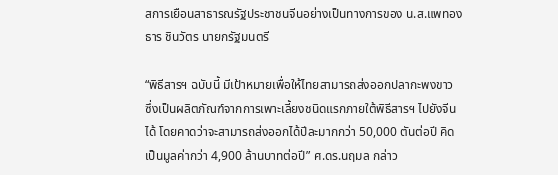สการเยือนสาธารณรัฐประชาชนจีนอย่างเป็นทางการของ น.ส.แพทองธาร ชินวัตร นายกรัฐมนตรี

“พิธีสารฯ ฉบับนี้ มีเป้าหมายเพื่อให้ไทยสามารถส่งออกปลากะพงขาว ซึ่งเป็นผลิตภัณฑ์จากการเพาะเลี้ยงชนิดแรกภายใต้พิธีสารฯ ไปยังจีนได้ โดยคาดว่าจะสามารถส่งออกได้ปีละมากกว่า 50,000 ตันต่อปี คิดเป็นมูลค่ากว่า 4,900 ล้านบาทต่อปี” ศ.ดร.นฤมล กล่าว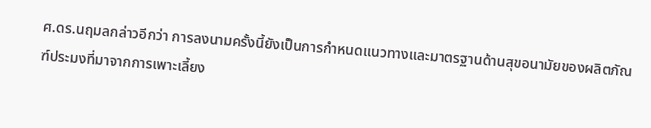ศ.ดร.นฤมลกล่าวอีกว่า การลงนามครั้งนี้ยังเป็นการกำหนดแนวทางและมาตรฐานด้านสุขอนามัยของผลิตภัณฑ์ประมงที่มาจากการเพาะเลี้ยง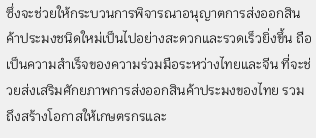ซึ่งจะช่วยให้กระบวนการพิจารณาอนุญาตการส่งออกสินค้าประมงชนิดใหม่เป็นไปอย่างสะดวกและรวดเร็วยิ่งขึ้น ถือเป็นความสำเร็จของความร่วมมือระหว่างไทยและจีน ที่จะช่วยส่งเสริมศักยภาพการส่งออกสินค้าประมงของไทย รวมถึงสร้างโอกาสให้เกษตรกรและ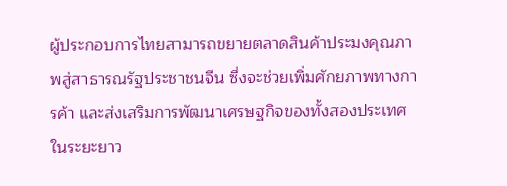ผู้ประกอบการไทยสามารถขยายตลาดสินค้าประมงคุณภาพสู่สาธารณรัฐประชาชนจีน ซึ่งจะช่วยเพิ่มศักยภาพทางการค้า และส่งเสริมการพัฒนาเศรษฐกิจของทั้งสองประเทศในระยะยาว